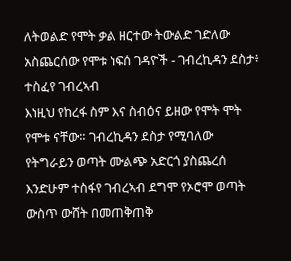ለትወልድ የሞት ቃል ዘርተው ትውልድ ገድለው አስጨርሰው የሞቱ ነፍሰ ገዳዮች - ገብረኪዳን ደስታ፥ ተስፈየ ገብረኣብ
እነዚህ የከረፋ ስም እና ስብዕና ይዘው የሞት ሞት የሞቱ ናቸው። ገብረኪዳን ደስታ የሚባለው የትግራይን ወጣት ሙልጭ አድርጎ ያስጨረሰ እንድሁም ተስፋየ ገብረኣብ ደግሞ የኦሮሞ ወጣት ውስጥ ውሸት በመጠቅጠቅ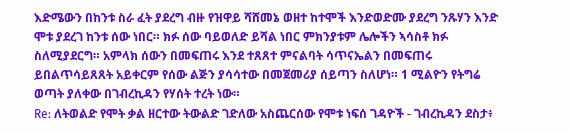እድሜውን በከንቱ ስራ ፈት ያደረግ ብዙ የዝዋይ ሻሸመኔ ወዘተ ከተሞች እንድወድሙ ያደረግ ንጹሃን እንድ ሞቱ ያደረገ ከንቱ ሰው ነበር። ክፉ ሰው ባይወለድ ይሻል ነበር ምክንያቱም ሌሎችን ኣሳስቶ ክፉ ስለሚያደርግ። አምላክ ሰውን በመፍጠሩ እንደ ተጸጸተ ምናልባት ሳጥናኤልን በመፍጠሩ ይበልጥሳይጸጸት አይቀርም የሰው ልጅን ያሳሳተው በመጀመሪያ ሰይጣን ስለሆነ። 1 ሚልዮን የትግሬ ወጣት ያለቀው በገብረኪዳን የሃሰት ተረት ነው።
Re: ለትወልድ የሞት ቃል ዘርተው ትውልድ ገድለው አስጨርሰው የሞቱ ነፍሰ ገዳዮች - ገብረኪዳን ደስታ፥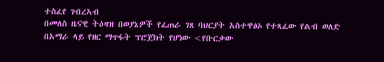ተስፈየ ገብረኣብ
በመለስ ዜናዊ ትዕዛዝ በወያኔዎች የፈጠራ ገጸ ባህርያት አስተዋፅኦ የተጻፈው የልብ ወለድ በአማራ ላይ የዘር ማጥፋት ፕሮጀክት የሆነው <የቡርቃው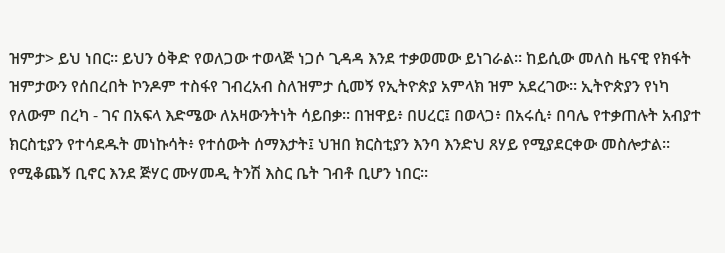ዝምታ> ይህ ነበር። ይህን ዕቅድ የወለጋው ተወላጅ ነጋሶ ጊዳዳ እንደ ተቃወመው ይነገራል። ከይሲው መለስ ዜናዊ የክፋት ዝምታውን የሰበረበት ኮንዶም ተስፋየ ገብረአብ ስለዝምታ ሲመኝ የኢትዮጵያ አምላክ ዝም አደረገው። ኢትዮጵያን የነካ የለውም በረካ - ገና በአፍላ እድሜው ለአዛውንትነት ሳይበቃ። በዝዋይ፥ በሀረር፤ በወላጋ፥ በአሩሲ፥ በባሌ የተቃጠሉት አብያተ ክርስቲያን የተሳደዱት መነኩሳት፥ የተሰውት ሰማእታት፤ ህዝበ ክርስቲያን እንባ እንድህ ጸሃይ የሚያደርቀው መስሎታል። የሚቆጨኝ ቢኖር እንደ ጅሃር ሙሃመዲ ትንሽ እስር ቤት ገብቶ ቢሆን ነበር።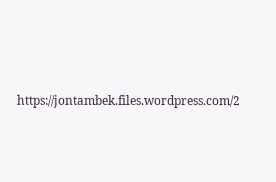https://jontambek.files.wordpress.com/2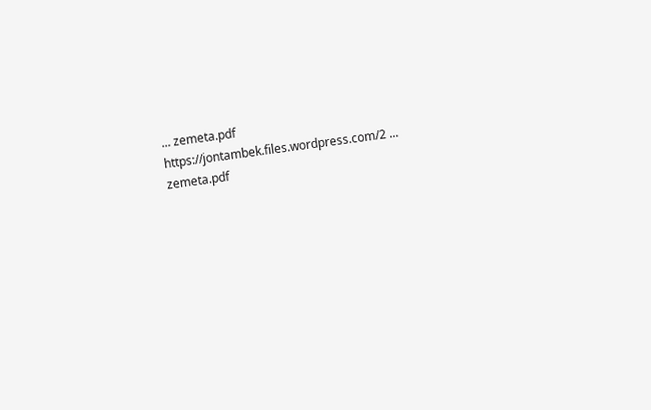... zemeta.pdf
https://jontambek.files.wordpress.com/2 ... zemeta.pdf